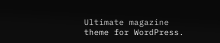Ultimate magazine theme for WordPress.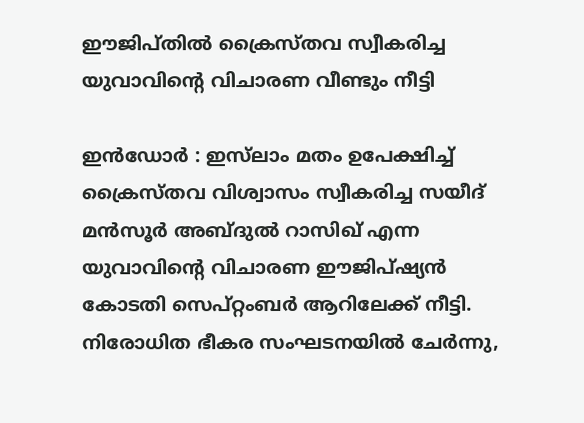ഈജിപ്തിൽ ക്രൈസ്തവ സ്വീകരിച്ച യുവാവിന്റെ വിചാരണ വീണ്ടും നീട്ടി

ഇൻഡോർ : ഇസ്‌ലാം മതം ഉപേക്ഷിച്ച് ക്രൈസ്തവ വിശ്വാസം സ്വീകരിച്ച സയീദ് മൻസൂർ അബ്ദുൽ റാസിഖ് എന്ന യുവാവിന്റെ വിചാരണ ഈജിപ്ഷ്യൻ കോടതി സെപ്റ്റംബർ ആറിലേക്ക് നീട്ടി. നിരോധിത ഭീകര സംഘടനയിൽ ചേർന്നു,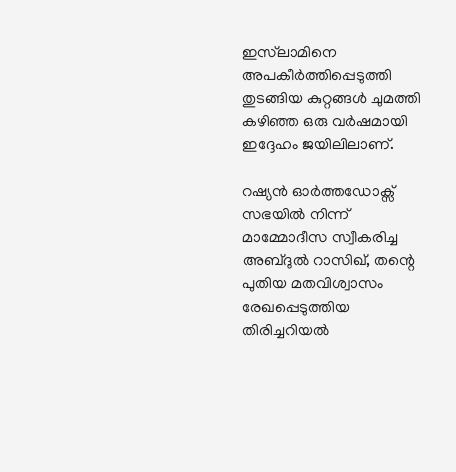ഇസ്‌ലാമിനെ അപകീർത്തിപ്പെടുത്തി തുടങ്ങിയ കുറ്റങ്ങൾ ചുമത്തി കഴിഞ്ഞ ഒരു വർഷമായി ഇദ്ദേഹം ജയിലിലാണ്.

റഷ്യൻ ഓർത്തഡോക്സ് സഭയിൽ നിന്ന് മാമ്മോദീസ സ്വീകരിച്ച അബ്ദുൽ റാസിഖ്, തന്റെ പുതിയ മതവിശ്വാസം രേഖപ്പെടുത്തിയ തിരിച്ചറിയൽ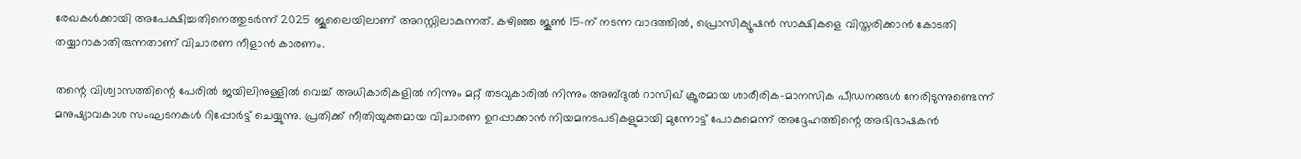രേഖകൾക്കായി അപേക്ഷിച്ചതിനെത്തുടർന്ന് 2025 ജൂലൈയിലാണ് അറസ്റ്റിലാകുന്നത്. കഴിഞ്ഞ ജൂൺ 15-ന് നടന്ന വാദത്തിൽ, പ്രൊസിക്യൂഷൻ സാക്ഷികളെ വിസ്തരിക്കാൻ കോടതി തയ്യാറാകാതിരുന്നതാണ് വിചാരണ നീളാൻ കാരണം.

തന്റെ വിശ്വാസത്തിന്റെ പേരിൽ ജയിലിനുള്ളിൽ വെച്ച് അധികാരികളിൽ നിന്നും മറ്റ് തടവുകാരിൽ നിന്നും അബ്ദുൽ റാസിഖ് ക്രൂരമായ ശാരീരിക-മാനസിക പീഡനങ്ങൾ നേരിടുന്നുണ്ടെന്ന് മനുഷ്യാവകാശ സംഘടനകൾ റിപ്പോർട്ട് ചെയ്യുന്നു. പ്രതിക്ക് നീതിയുക്തമായ വിചാരണ ഉറപ്പാക്കാൻ നിയമനടപടികളുമായി മുന്നോട്ട് പോകുമെന്ന് അദ്ദേഹത്തിന്റെ അഭിഭാഷകൻ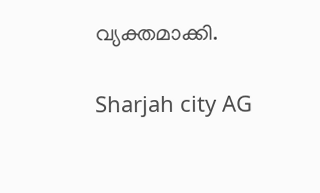വ്യക്തമാക്കി.

Sharjah city AG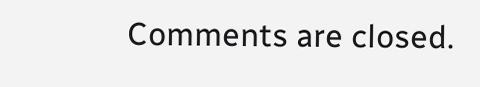Comments are closed.